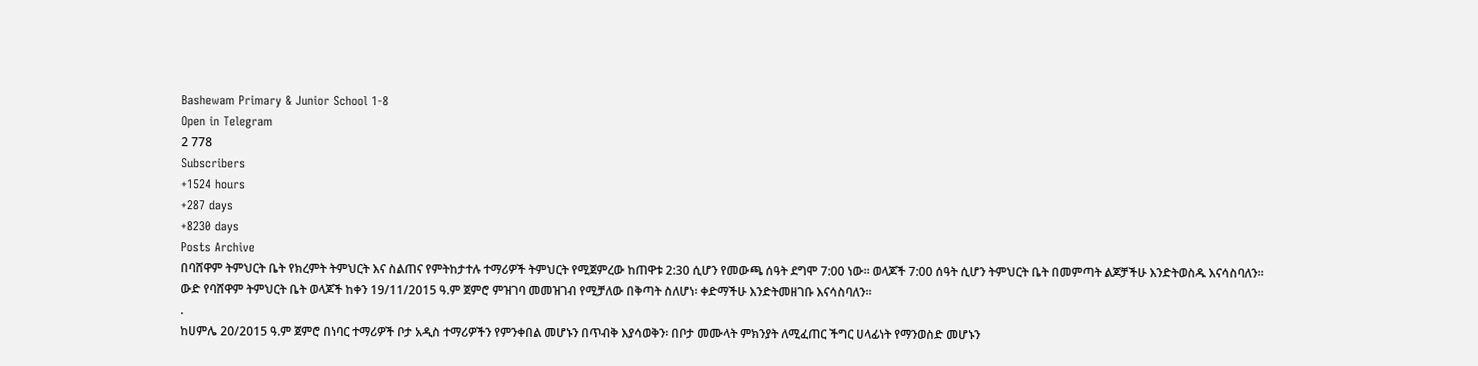Bashewam Primary & Junior School 1-8
Open in Telegram
2 778
Subscribers
+1524 hours
+287 days
+8230 days
Posts Archive
በባሸዋም ትምህርት ቤት የክረምት ትምህርት እና ስልጠና የምትከታተሉ ተማሪዎች ትምህርት የሚጀምረው ከጠዋቱ 2:30 ሲሆን የመውጫ ሰዓት ደግሞ 7:00 ነው። ወላጆች 7:00 ሰዓት ሲሆን ትምህርት ቤት በመምጣት ልጆቻችሁ እንድትወስዱ እናሳስባለን።
ውድ የባሸዋም ትምህርት ቤት ወላጆች ከቀን 19/11/2015 ዓ.ም ጀምሮ ምዝገባ መመዝገብ የሚቻለው በቅጣት ስለሆነ፡ ቀድማችሁ እንድትመዘገቡ እናሳስባለን።
.
ከሀምሌ 20/2015 ዓ.ም ጀምሮ በነባር ተማሪዎች ቦታ አዲስ ተማሪዎችን የምንቀበል መሆኑን በጥብቅ እያሳወቅን፡ በቦታ መሙላት ምክንያት ለሚፈጠር ችግር ሀላፊነት የማንወስድ መሆኑን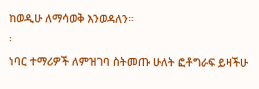ከወዲሁ ለማሳወቅ እንወዳለን።
፡
ነባር ተማሪዎች ለምዝገባ ስትመጡ ሁለት ፎቶግራፍ ይዛችሁ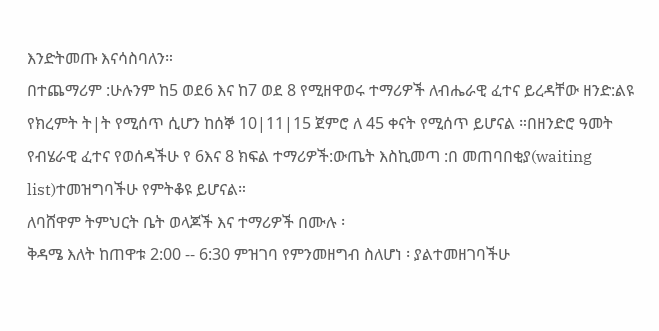እንድትመጡ እናሳስባለን።
በተጨማሪም :ሁሉንም ከ5 ወደ6 እና ከ7 ወደ 8 የሚዘዋወሩ ተማሪዎች ለብሔራዊ ፈተና ይረዳቸው ዘንድ:ልዩ የክረምት ት|ት የሚሰጥ ሲሆን ከሰኞ 10|11|15 ጀምሮ ለ 45 ቀናት የሚሰጥ ይሆናል ።በዘንድሮ ዓመት የብሄራዊ ፈተና የወሰዳችሁ የ 6እና 8 ክፍል ተማሪዎች:ውጤት እስኪመጣ :በ መጠባበቂያ(waiting list)ተመዝግባችሁ የምትቆዩ ይሆናል።
ለባሸዋም ትምህርት ቤት ወላጆች እና ተማሪዎች በሙሉ ፡
ቅዳሜ እለት ከጠዋቱ 2:00 -- 6:30 ምዝገባ የምንመዘግብ ስለሆነ ፡ ያልተመዘገባችሁ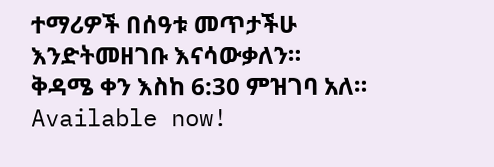ተማሪዎች በሰዓቱ መጥታችሁ እንድትመዘገቡ እናሳውቃለን።
ቅዳሜ ቀን እስከ 6:30 ምዝገባ አለ።
Available now!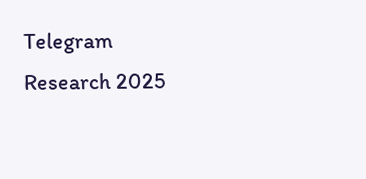Telegram Research 2025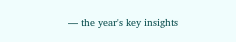— the year's key insights